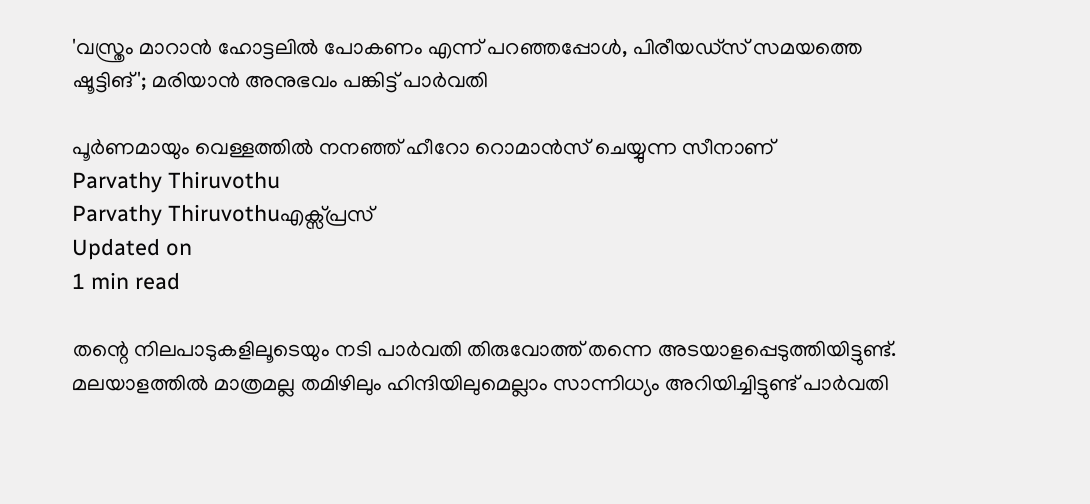'വസ്ത്രം മാറാന്‍ ഹോട്ടലില്‍ പോകണം എന്ന് പറഞ്ഞപ്പോള്‍, പിരീയഡ്‌സ് സമയത്തെ ഷൂട്ടിങ്'; മരിയാന്‍ അനുഭവം പങ്കിട്ട് പാര്‍വതി

പൂര്‍ണമായും വെള്ളത്തില്‍ നനഞ്ഞ് ഹീറോ റൊമാന്‍സ് ചെയ്യുന്ന സീനാണ്
Parvathy Thiruvothu
Parvathy Thiruvothuഎക്സ്പ്രസ്
Updated on
1 min read

തന്റെ നിലപാടുകളിലൂടെയും നടി പാര്‍വതി തിരുവോത്ത് തന്നെ അടയാളപ്പെടുത്തിയിട്ടുണ്ട്. മലയാളത്തില്‍ മാത്രമല്ല തമിഴിലും ഹിന്ദിയിലുമെല്ലാം സാന്നിധ്യം അറിയിച്ചിട്ടുണ്ട് പാര്‍വതി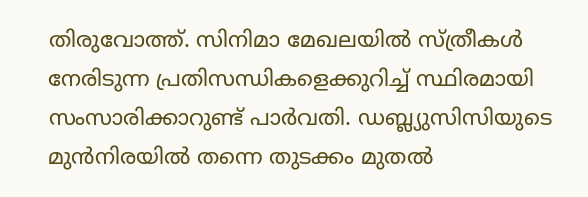തിരുവോത്ത്. സിനിമാ മേഖലയില്‍ സ്ത്രീകള്‍ നേരിടുന്ന പ്രതിസന്ധികളെക്കുറിച്ച് സ്ഥിരമായി സംസാരിക്കാറുണ്ട് പാര്‍വതി. ഡബ്ല്യുസിസിയുടെ മുന്‍നിരയില്‍ തന്നെ തുടക്കം മുതല്‍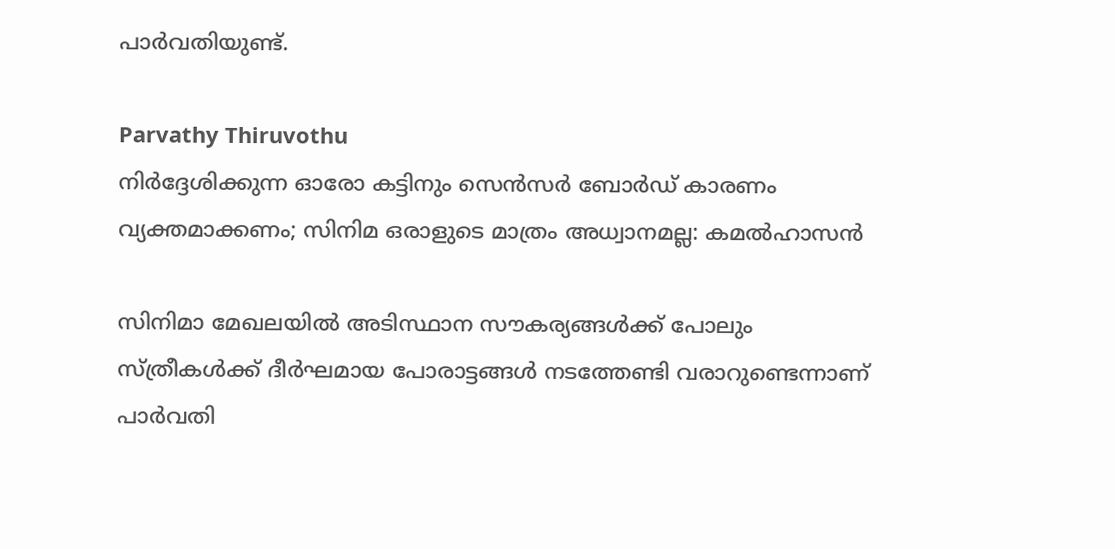പാര്‍വതിയുണ്ട്.

Parvathy Thiruvothu
നിര്‍ദ്ദേശിക്കുന്ന ഓരോ കട്ടിനും സെന്‍സര്‍ ബോര്‍ഡ് കാരണം വ്യക്തമാക്കണം; സിനിമ ഒരാളുടെ മാത്രം അധ്വാനമല്ല: കമല്‍ഹാസന്‍

സിനിമാ മേഖലയില്‍ അടിസ്ഥാന സൗകര്യങ്ങള്‍ക്ക് പോലും സ്ത്രീകള്‍ക്ക് ദീര്‍ഘമായ പോരാട്ടങ്ങള്‍ നടത്തേണ്ടി വരാറുണ്ടെന്നാണ് പാര്‍വതി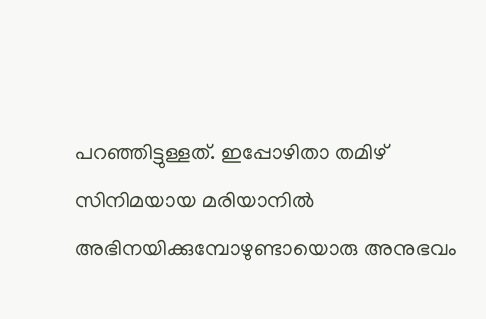പറഞ്ഞിട്ടുള്ളത്. ഇപ്പോഴിതാ തമിഴ് സിനിമയായ മരിയാനില്‍ അഭിനയിക്കുമ്പോഴുണ്ടായൊരു അനുഭവം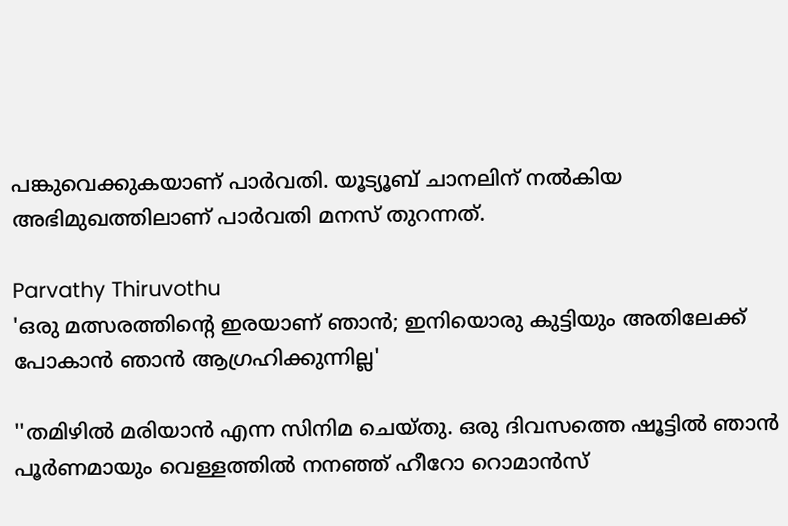പങ്കുവെക്കുകയാണ് പാര്‍വതി. യൂട്യൂബ് ചാനലിന് നല്‍കിയ അഭിമുഖത്തിലാണ് പാര്‍വതി മനസ് തുറന്നത്.

Parvathy Thiruvothu
'ഒരു മത്സരത്തിന്റെ ഇരയാണ് ഞാൻ; ഇനിയൊരു കുട്ടിയും അതിലേക്ക് പോകാൻ ഞാൻ ആഗ്രഹിക്കുന്നില്ല'

''തമിഴില്‍ മരിയാന്‍ എന്ന സിനിമ ചെയ്തു. ഒരു ദിവസത്തെ ഷൂട്ടില്‍ ഞാന്‍ പൂര്‍ണമായും വെള്ളത്തില്‍ നനഞ്ഞ് ഹീറോ റൊമാന്‍സ്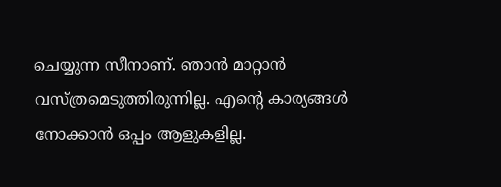ചെയ്യുന്ന സീനാണ്. ഞാന്‍ മാറ്റാന്‍ വസ്ത്രമെടുത്തിരുന്നില്ല. എന്റെ കാര്യങ്ങള്‍ നോക്കാന്‍ ഒപ്പം ആളുകളില്ല.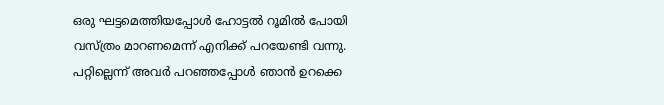ഒരു ഘട്ടമെത്തിയപ്പോള്‍ ഹോട്ടല്‍ റൂമില്‍ പോയി വസ്ത്രം മാറണമെന്ന് എനിക്ക് പറയേണ്ടി വന്നു. പറ്റില്ലെന്ന് അവര്‍ പറഞ്ഞപ്പോള്‍ ഞാന്‍ ഉറക്കെ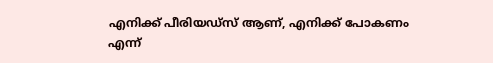എനിക്ക് പീരിയഡ്‌സ് ആണ്, എനിക്ക് പോകണം എന്ന്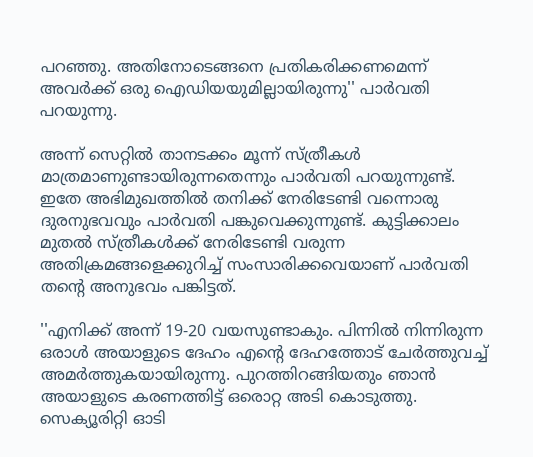പറഞ്ഞു. അതിനോടെങ്ങനെ പ്രതികരിക്കണമെന്ന് അവര്‍ക്ക് ഒരു ഐഡിയയുമില്ലായിരുന്നു'' പാര്‍വതി പറയുന്നു.

അന്ന് സെറ്റില്‍ താനടക്കം മൂന്ന് സ്ത്രീകള്‍ മാത്രമാണുണ്ടായിരുന്നതെന്നും പാര്‍വതി പറയുന്നുണ്ട്. ഇതേ അഭിമുഖത്തില്‍ തനിക്ക് നേരിടേണ്ടി വന്നൊരു ദുരനുഭവവും പാര്‍വതി പങ്കുവെക്കുന്നുണ്ട്. കുട്ടിക്കാലം മുതല്‍ സ്ത്രീകള്‍ക്ക് നേരിടേണ്ടി വരുന്ന അതിക്രമങ്ങളെക്കുറിച്ച് സംസാരിക്കവെയാണ് പാര്‍വതി തന്റെ അനുഭവം പങ്കിട്ടത്.

''എനിക്ക് അന്ന് 19-20 വയസുണ്ടാകും. പിന്നില്‍ നിന്നിരുന്ന ഒരാള്‍ അയാളുടെ ദേഹം എന്റെ ദേഹത്തോട് ചേര്‍ത്തുവച്ച് അമര്‍ത്തുകയായിരുന്നു. പുറത്തിറങ്ങിയതും ഞാന്‍ അയാളുടെ കരണത്തിട്ട് ഒരൊറ്റ അടി കൊടുത്തു. സെക്യൂരിറ്റി ഓടി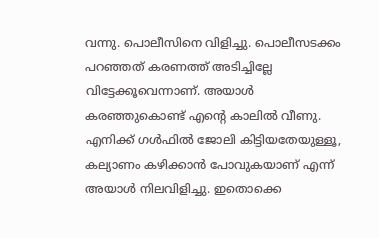വന്നു. പൊലീസിനെ വിളിച്ചു. പൊലീസടക്കം പറഞ്ഞത് കരണത്ത് അടിച്ചില്ലേ വിട്ടേക്കൂവെന്നാണ്. അയാള്‍ കരഞ്ഞുകൊണ്ട് എന്റെ കാലില്‍ വീണു. എനിക്ക് ഗള്‍ഫില്‍ ജോലി കിട്ടിയതേയുള്ളൂ, കല്യാണം കഴിക്കാന്‍ പോവുകയാണ് എന്ന് അയാള്‍ നിലവിളിച്ചു. ഇതൊക്കെ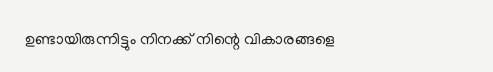ഉണ്ടായിരുന്നിട്ടും നിനക്ക് നിന്റെ വികാരങ്ങളെ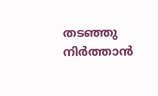തടഞ്ഞു നിര്‍ത്താന്‍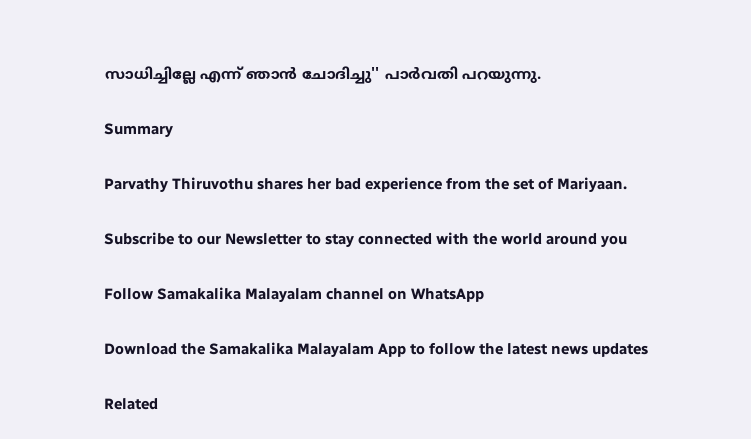സാധിച്ചില്ലേ എന്ന് ഞാന്‍ ചോദിച്ചു'' പാര്‍വതി പറയുന്നു.

Summary

Parvathy Thiruvothu shares her bad experience from the set of Mariyaan.

Subscribe to our Newsletter to stay connected with the world around you

Follow Samakalika Malayalam channel on WhatsApp

Download the Samakalika Malayalam App to follow the latest news updates

Related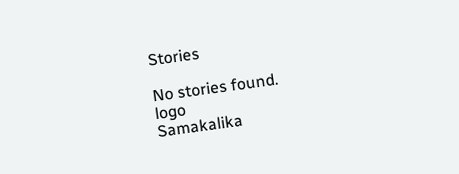Stories

No stories found.
logo
Samakalika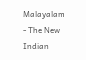Malayalam - The New Indian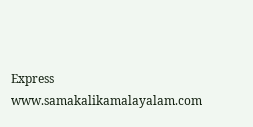Express
www.samakalikamalayalam.com